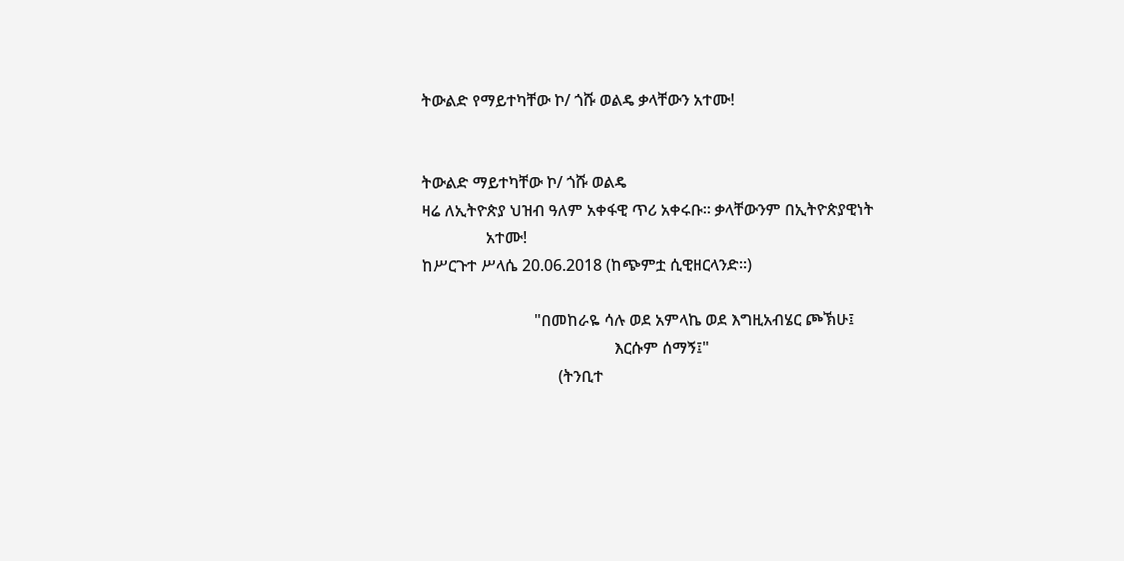ትውልድ የማይተካቸው ኮ/ ጎሹ ወልዴ ቃላቸውን አተሙ!


ትውልድ ማይተካቸው ኮ/ ጎሹ ወልዴ
ዛሬ ለኢትዮጵያ ህዝብ ዓለም አቀፋዊ ጥሪ አቀሩቡ። ቃላቸውንም በኢትዮጵያዊነት
                አተሙ!
ከሥርጉተ ሥላሴ 20.06.2018 (ከጭምቷ ሲዊዘርላንድ።)

                            "በመከራዬ ሳሉ ወደ አምላኬ ወደ እግዚአብሄር ጮኽሁ፤
                                                እርሱም ሰማኝ፤"
                                  (ትንቢተ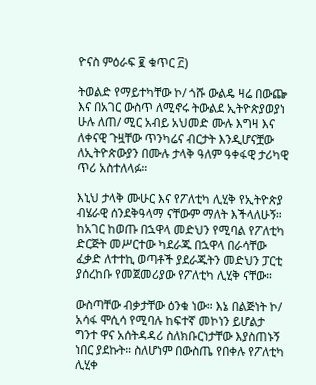ዮናስ ምዕራፍ ፪ ቁጥር ፫)

ትወልድ የማይተካቸው ኮ/ ጎሹ ውልዴ ዛሬ በውጬ እና በአገር ውስጥ ለሚኖሩ ትውልደ ኢትዮጵያወያነ ሁሉ ለጠ/ ሚር አብይ አህመድ ሙሉ እግዛ እና ለቀናዊ ጉዟቸው ጥንካሬና ብርታት እንዲሆናቿው ለኢትዮጵውያን በሙሉ ታላቅ ዓለም ዓቀፋዊ ታሪካዊ ጥሪ አስተለላፉ።

እኒህ ታላቅ ሙሁር እና የፖለቲካ ሊሂቅ የኢትዮጵያ ብሄራዊ ሰንደቅዓላማ ናቸውም ማለት እችላለሁኝ። ከአገር ከወጡ በኋዋላ መድህን የሚባል የፖለቲካ ድርጅት መሥርተው ካደራጁ በኋዋላ በራሳቸው ፈቃድ ለተተኪ ወጣቶች ያደራጁትን መድህን ፓርቲ ያሰረከቡ የመጀመሪያው የፖለቲካ ሊሂቅ ናቸው።

ውስጣቸው ብቃታቸው ዕንቁ ነው። እኔ በልጅነት ኮ/ አሳፋ ሞሲሳ የሚባሉ ከፍተኛ መኮነን ይሆልታ ግንተ ዋና አሰትዳዳሪ ስለክቡርነታቸው እያስጠኑኝ ነበር ያደኩት። ስለሆነም በውስጤ የበቀሉ የፖለቲካ ሊሂቀ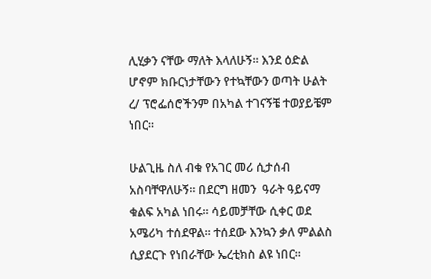ሊሂቃን ናቸው ማለት እላለሁኝ። እንደ ዕድል ሆኖም ክቡርነታቸውን የተኳቸውን ወጣት ሁልት ረ/ ፕሮፌሰሮችንም በአካል ተገናኝቼ ተወያይቼም ነበር።

ሁልጊዜ ስለ ብቁ የአገር መሪ ሲታሰብ አስባቸዋለሁኝ። በደርግ ዘመን  ዓራት ዓይናማ ቁልፍ አካል ነበሩ። ሳይመቻቸው ሲቀር ወደ አሜሪካ ተሰደዋል። ተሰደው እንኳን ቃለ ምልልስ ሲያደርጉ የነበራቸው ኤረቲክስ ልዩ ነበር።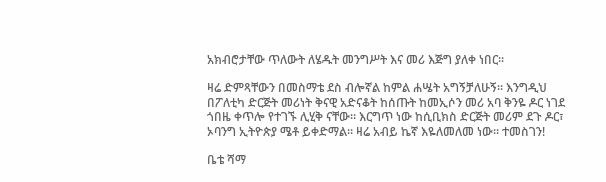አክብሮታቸው ጥለውት ለሄዱት መንግሥት እና መሪ እጅግ ያለቀ ነበር።

ዛሬ ድምጻቸውን በመስማቴ ደስ ብሎኛል ከምል ሐሤት አግኝቻለሁኝ። እንግዲህ በፖለቲካ ድርጅት መሪነት ቅናዊ አድናቆት ከሰጡት ከመኢሶን መሪ አባ ቅንዬ ዶር ነገደ ጎበዜ ቀጥሎ የተገኙ ሊሂቅ ናቸው። እርግጥ ነው ከሲቢክስ ድርጅት መሪም ደጉ ዶር፣ ኦባንግ ኢትዮጵያ ሜቶ ይቀድማል። ዛሬ አብይ ኬኛ እዬለመለመ ነው። ተመስገን!

ቤቴ ሻማ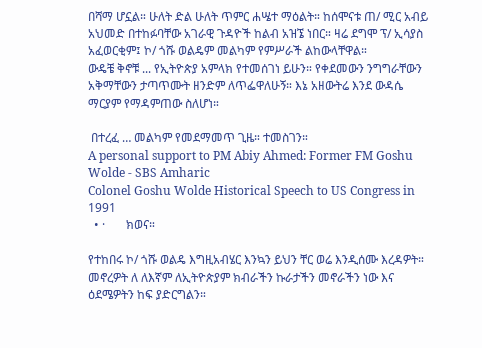በሻማ ሆኗል። ሁለት ድል ሁለት ጥምር ሐሤተ ማዕልት። ከሰሞናቱ ጠ/ ሚር አብይ አህመድ በተከፉባቸው አገራዊ ጉዳዮች ከልብ አዝኜ ነበር። ዛሬ ደግሞ ፕ/ ኢሳያስ አፈወርቂም፤ ኮ/ ጎሹ ወልዴም መልካም የምሥራች ልከውላቸዋል።
ውዴቼ ቅኖቹ ... የኢትዮጵያ አምላክ የተመሰገነ ይሁን። የቀደመውን ንግግራቸውን አቅማቸውን ታጣጥሙት ዘንድም ለጥፌዋለሁኝ። እኔ አዘውትሬ እንደ ውዳሴ ማርያም የማዳምጠው ስለሆነ።

 በተረፈ … መልካም የመደማመጥ ጊዜ። ተመስገን።
A personal support to PM Abiy Ahmed: Former FM Goshu Wolde - SBS Amharic
Colonel Goshu Wolde Historical Speech to US Congress in 1991
  • ·       ክወና።

የተከበሩ ኮ/ ጎሹ ወልዴ እግዚአብሄር እንኳን ይህን ቸር ወሬ እንዲሰሙ እረዳዎት። መኖረዎት ለ ለእኛም ለኢትዮጵያም ክብራችን ኩራታችን መኖራችን ነው እና ዕደሜዎትን ከፍ ያድርግልን።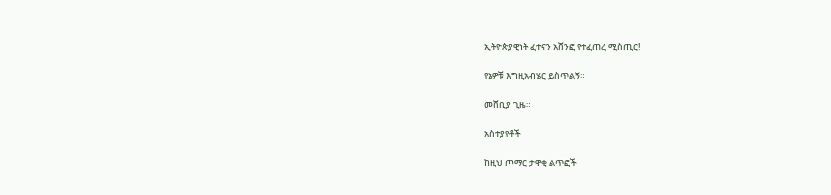ኢትዮጵያዊነት ፈተናን አሸንፎ የተፈጠረ ሚስጢር!

የኔዎቹ እግዚአብሄር ይስጥልኝ።

መሸቢያ ጊዜ።

አስተያየቶች

ከዚህ ጦማር ታዋቂ ልጥፎች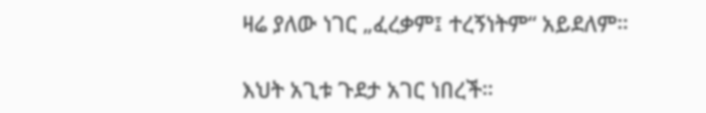ዛሬ ያለው ነገር „ፈረቃም፤ ተረኝነትም“ አይደለም።

እህት አጊቱ ጉደታ አገር ነበረች።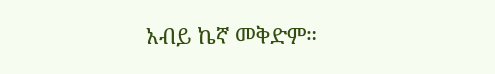አብይ ኬኛ መቅድም።